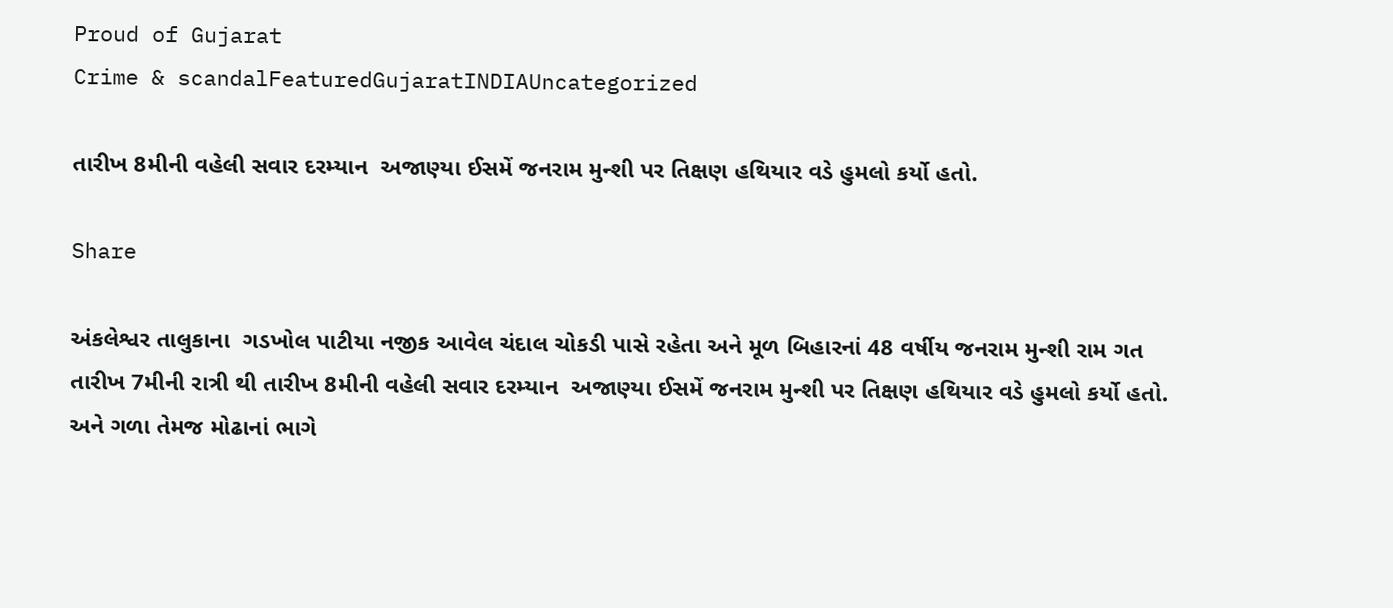Proud of Gujarat
Crime & scandalFeaturedGujaratINDIAUncategorized

તારીખ 8મીની વહેલી સવાર દરમ્યાન  અજાણ્યા ઈસમેં જનરામ મુન્શી પર તિક્ષણ હથિયાર વડે હુમલો કર્યો હતો.

Share

અંકલેશ્વર તાલુકાના  ગડખોલ પાટીયા નજીક આવેલ ચંદાલ ચોકડી પાસે રહેતા અને મૂળ બિહારનાં 48 વર્ષીય જનરામ મુન્શી રામ ગત તારીખ 7મીની રાત્રી થી તારીખ 8મીની વહેલી સવાર દરમ્યાન  અજાણ્યા ઈસમેં જનરામ મુન્શી પર તિક્ષણ હથિયાર વડે હુમલો કર્યો હતો. અને ગળા તેમજ મોઢાનાં ભાગે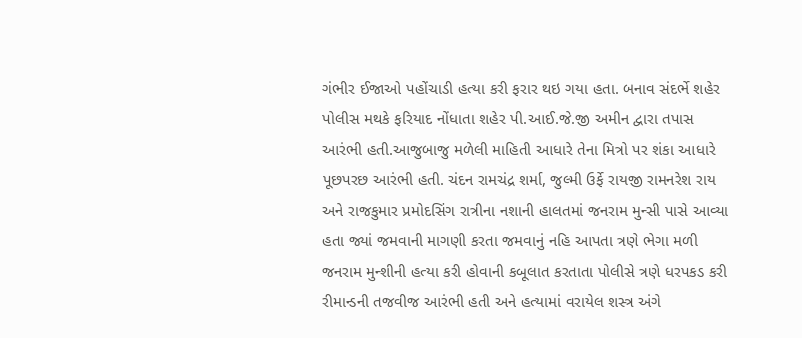ગંભીર ઈજાઓ પહોંચાડી હત્યા કરી ફરાર થઇ ગયા હતા. બનાવ સંદર્ભે શહેર પોલીસ મથકે ફરિયાદ નોંધાતા શહેર પી.આઈ.જે.જી અમીન દ્વારા તપાસ આરંભી હતી.આજુબાજુ મળેલી માહિતી આધારે તેના મિત્રો પર શંકા આધારે પૂછપરછ આરંભી હતી. ચંદન રામચંદ્ર શર્મા, જુલ્મી ઉર્ફે રાયજી રામનરેશ રાય અને રાજકુમાર પ્રમોદસિંગ રાત્રીના નશાની હાલતમાં જનરામ મુન્સી પાસે આવ્યા હતા જ્યાં જમવાની માગણી કરતા જમવાનું નહિ આપતા ત્રણે ભેગા મળી જનરામ મુન્શીની હત્યા કરી હોવાની કબૂલાત કરતાતા પોલીસે ત્રણે ધરપકડ કરી રીમાન્ડની તજવીજ આરંભી હતી અને હત્યામાં વરાયેલ શસ્ત્ર અંગે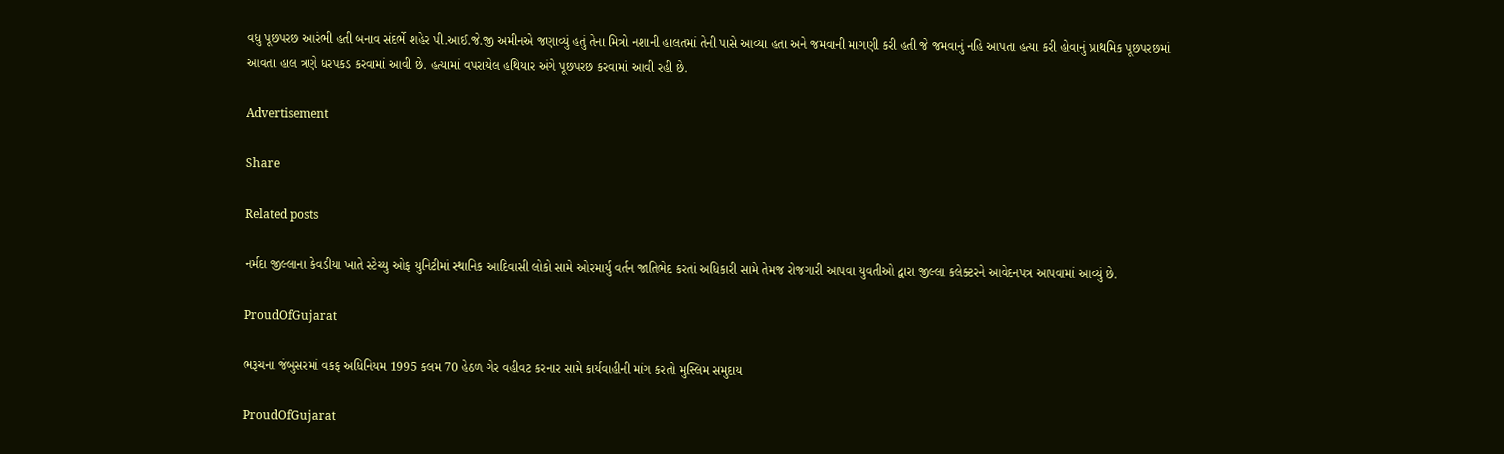વધુ પૂછપરછ આરંભી હતી બનાવ સંદર્ભે શહેર પી.આઈ.જે.જી અમીનએ જણાવ્યું હતું તેના મિત્રો નશાની હાલતમાં તેની પાસે આવ્યા હતા અને જમવાની માગણી કરી હતી જે જમવાનું નહિ આપતા હત્યા કરી હોવાનું પ્રાથમિક પૂછપરછમાં આવતા હાલ ત્રણે ધરપકડ કરવામાં આવી છે. હત્યામાં વપરાયેલ હથિયાર અંગે પૂછપરછ કરવામાં આવી રહી છે.

Advertisement

Share

Related posts

નર્મદા જીલ્લાના કેવડીયા ખાતે સ્ટેચ્યુ ઓફ યુનિટીમાં સ્થાનિક આદિવાસી લોકો સામે ઓરમાર્યુ વર્તન જાતિભેદ કરતાં અધિકારી સામે તેમજ રોજગારી આપવા યુવતીઓ દ્વારા જીલ્લા કલેક્ટરને આવેદનપત્ર આપવામાં આવ્યું છે.

ProudOfGujarat

ભરૂચના જંબુસરમાં વકફ અધિનિયમ 1995 કલમ 70 હેઠળ ગેર વહીવટ કરનાર સામે કાર્યવાહીની માંગ કરતો મુસ્લિમ સમુદાય

ProudOfGujarat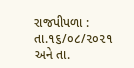રાજપીપળા : તા.૧૬/૦૮/૨૦૨૧ અને તા.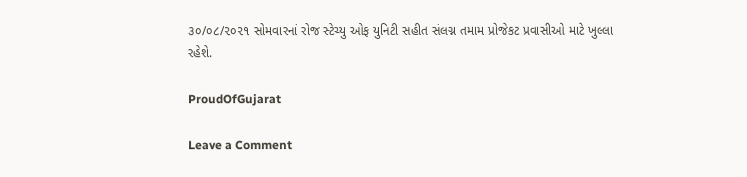૩૦/૦૮/૨૦૨૧ સોમવારનાં રોજ સ્ટેચ્યુ ઓફ યુનિટી સહીત સંલગ્ન તમામ પ્રોજેકટ પ્રવાસીઓ માટે ખુલ્લા રહેશે.

ProudOfGujarat

Leave a Comment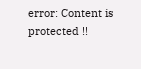error: Content is protected !!